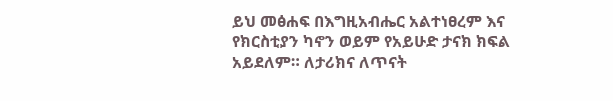ይህ መፅሐፍ በእግዚአብሔር አልተነፀረም እና የክርስቲያን ካኖን ወይም የአይሁድ ታናክ ክፍል አይደለም። ለታሪክና ለጥናት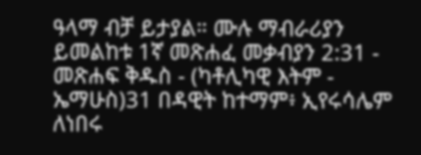ዓላማ ብቻ ይታያል። ሙሉ ማብራሪያን ይመልከቱ 1ኛ መጽሐፈ መቃብያን 2:31 - መጽሐፍ ቅዱስ - (ካቶሊካዊ እትም - ኤማሁስ)31 በዳዊት ከተማም፥ ኢየሩሳሌም ለነበሩ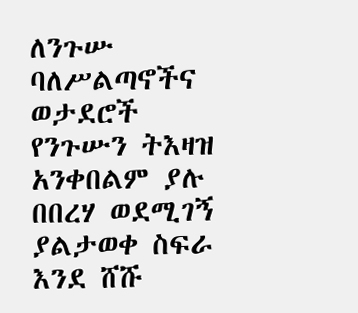ለንጉሡ ባለሥልጣኖችና ወታደሮች የንጉሡን ትእዛዝ አንቀበልም ያሉ በበረሃ ወደሚገኝ ያልታወቀ ስፍራ እንደ ሸሹ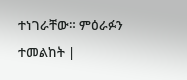ተነገራቸው። ምዕራፉን ተመልከት |